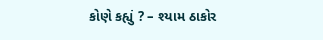કોણે કહ્યું ? – શ્યામ ઠાકોર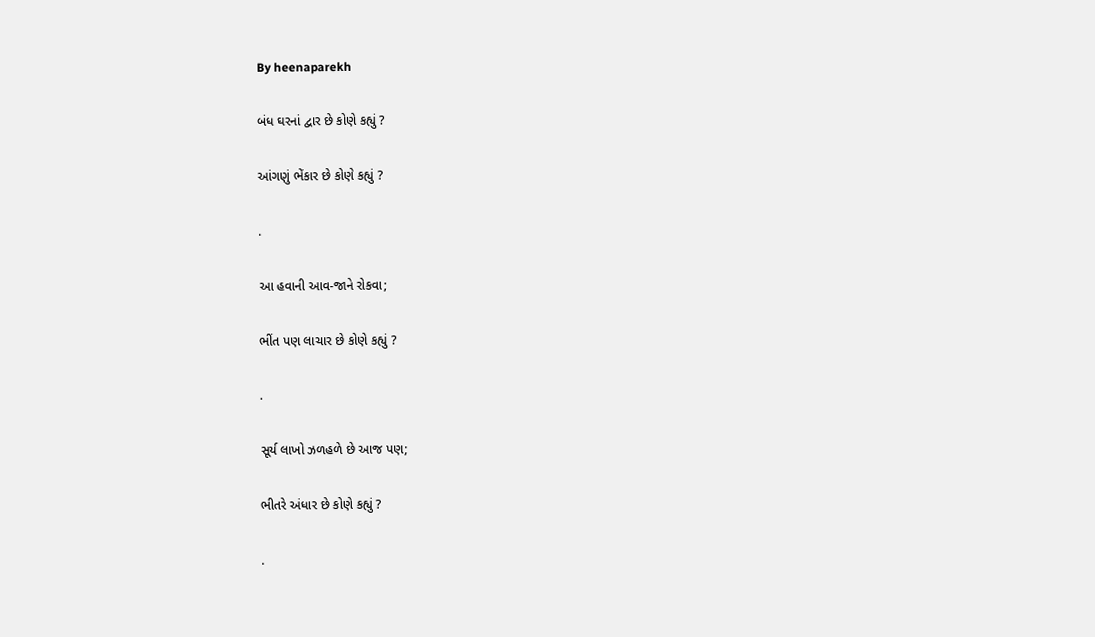By heenaparekh

બંધ ઘરનાં દ્વાર છે કોણે કહ્યું ?

આંગણું ભેંકાર છે કોણે કહ્યું ?

.

આ હવાની આવ-જાને રોકવા;

ભીંત પણ લાચાર છે કોણે કહ્યું ?

.

સૂર્ય લાખો ઝળહળે છે આજ પણ;

ભીતરે અંધાર છે કોણે કહ્યું ?

.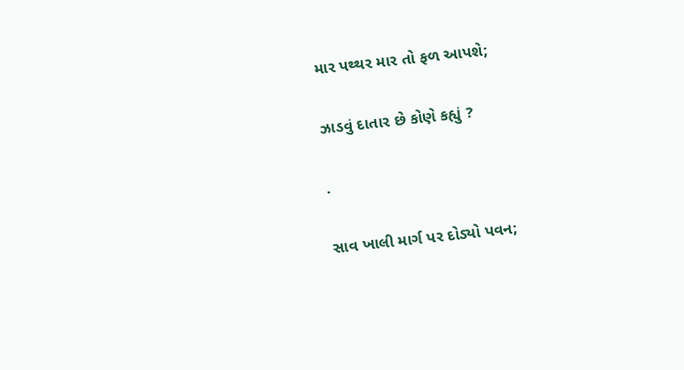માર પથ્થર માર તો ફળ આપશે;

ઝાડવું દાતાર છે કોણે કહ્યું ?

.

સાવ ખાલી માર્ગ પર દોડ્યો પવન;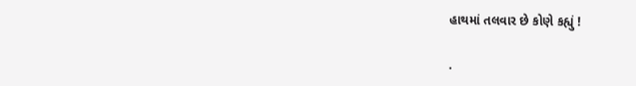હાથમાં તલવાર છે કોણે કહ્યું !

.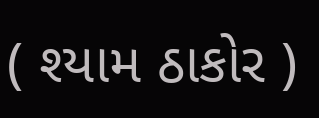( શ્યામ ઠાકોર )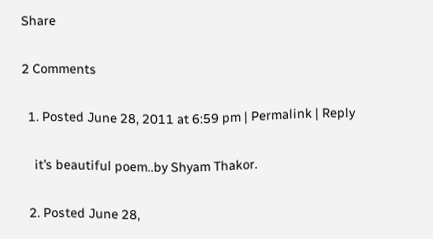Share

2 Comments

  1. Posted June 28, 2011 at 6:59 pm | Permalink | Reply

    it’s beautiful poem..by Shyam Thakor.

  2. Posted June 28,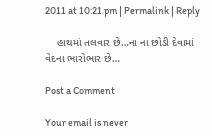2011 at 10:21 pm | Permalink | Reply

    હાથમાં તલવાર છે…ના ના છોડી દેવામાં વેદના ભારોભાર છે…

Post a Comment

Your email is never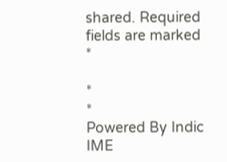shared. Required fields are marked *

*
*
Powered By Indic IME